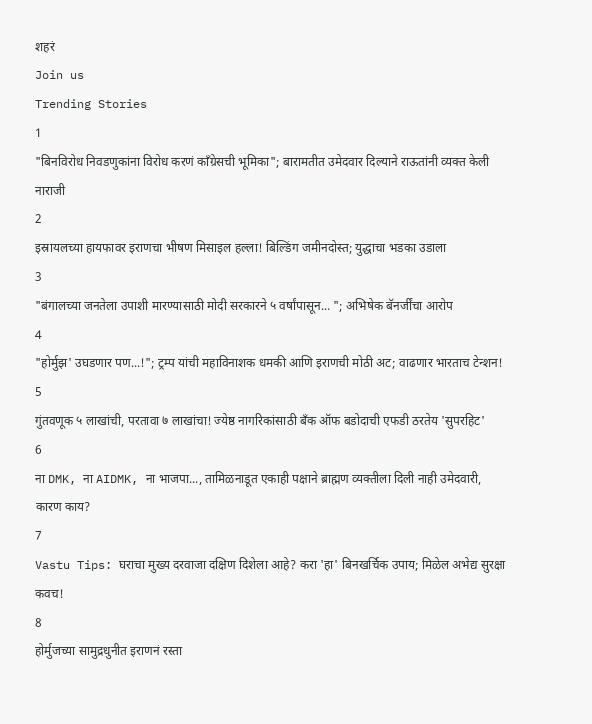शहरं
Join us
Trending Stories
1
"बिनविरोध निवडणुकांना विरोध करणं काँग्रेसची भूमिका"; बारामतीत उमेदवार दिल्याने राऊतांनी व्यक्त केली नाराजी
2
इस्रायलच्या हायफावर इराणचा भीषण मिसाइल हल्ला! बिल्डिंग जमीनदोस्त; युद्धाचा भडका उडाला
3
"बंगालच्या जनतेला उपाशी मारण्यासाठी मोदी सरकारने ५ वर्षांपासून... "; अभिषेक बॅनर्जींचा आरोप
4
"होर्मुझ' उघडणार पण...!"; ट्रम्प यांची महाविनाशक धमकी आणि इराणची मोठी अट; वाढणार भारताच टेन्शन!
5
गुंतवणूक ५ लाखांची, परतावा ७ लाखांचा! ज्येष्ठ नागरिकांसाठी बँक ऑफ बडोदाची एफडी ठरतेय 'सुपरहिट'
6
ना DMK, ना AIDMK, ना भाजपा..., तामिळनाडूत एकाही पक्षाने ब्राह्मण व्यक्तीला दिली नाही उमेदवारी, कारण काय?
7
Vastu Tips: घराचा मुख्य दरवाजा दक्षिण दिशेला आहे? करा 'हा' बिनखर्चिक उपाय; मिळेल अभेद्य सुरक्षा कवच!
8
होर्मुजच्या सामुद्रधुनीत इराणनं रस्ता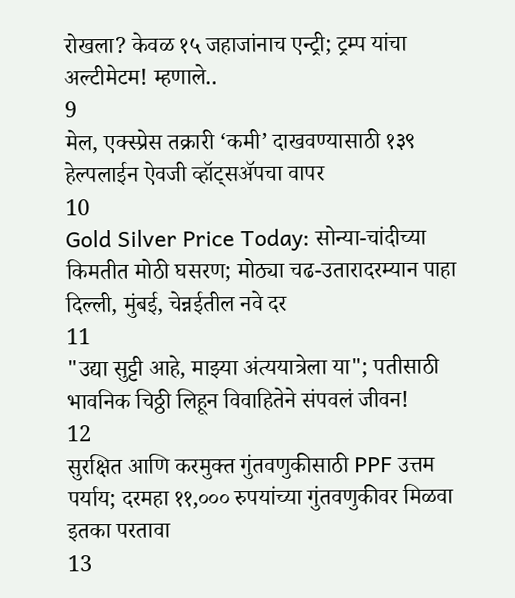रोखला? केवळ १५ जहाजांनाच एन्ट्री; ट्रम्प यांचा अल्टीमेटम! म्हणाले..
9
मेल, एक्स्प्रेस तक्रारी ‘कमी’ दाखवण्यासाठी १३९ हेल्पलाईन ऐवजी व्हॉट्सॲपचा वापर
10
Gold Silver Price Today: सोन्या-चांदीच्या किमतीत मोठी घसरण; मोठ्या चढ-उतारादरम्यान पाहा दिल्ली, मुंबई, चेन्नईतील नवे दर
11
"उद्या सुट्टी आहे, माझ्या अंत्ययात्रेला या"; पतीसाठी भावनिक चिठ्ठी लिहून विवाहितेने संपवलं जीवन!
12
सुरक्षित आणि करमुक्त गुंतवणुकीसाठी PPF उत्तम पर्याय; दरमहा ११,००० रुपयांच्या गुंतवणुकीवर मिळवा इतका परतावा
13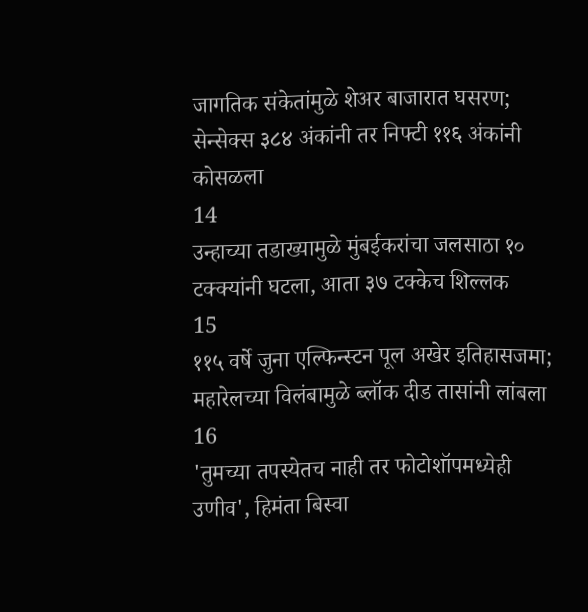जागतिक संकेतांमुळे शेअर बाजारात घसरण; सेन्सेक्स ३८४ अंकांनी तर निफ्टी ११६ अंकांनी कोसळला
14
उन्हाच्या तडाख्यामुळे मुंबईकरांचा जलसाठा १० टक्क्यांनी घटला, आता ३७ टक्केच शिल्लक
15
११५ वर्षे जुना एल्फिन्स्टन पूल अखेर इतिहासजमा; महारेलच्या विलंबामुळे ब्लॉक दीड तासांनी लांबला
16
'तुमच्या तपस्येतच नाही तर फोटोशॉपमध्येही उणीव', हिमंता बिस्वा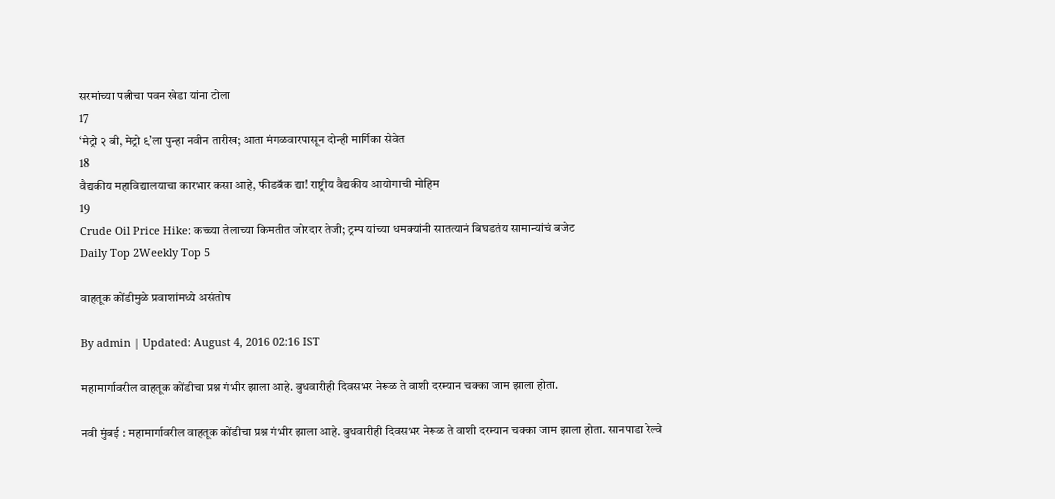सरमांच्या पत्नीचा पवन खेडा यांना टोला
17
‘मेट्रो २ बी, मेट्रो ९’ला पुन्हा नवीन तारीख; आता मंगळवारपासून दोन्ही मार्गिका सेवेत
18
वैद्यकीय महाविद्यालयाचा कारभार कसा आहे, फीडबॅक द्या! राष्ट्रीय वैद्यकीय आयोगाची मोहिम
19
Crude Oil Price Hike: कच्च्या तेलाच्या किमतीत जोरदार तेजी; ट्रम्प यांच्या धमक्यांनी सातत्यानं बिघडतंय सामान्यांचं बजेट
Daily Top 2Weekly Top 5

वाहतूक कोंडीमुळे प्रवाशांमध्ये असंतोष

By admin | Updated: August 4, 2016 02:16 IST

महामार्गावरील वाहतूक कोंडीचा प्रश्न गंभीर झाला आहे. बुधवारीही दिवसभर नेरूळ ते वाशी दरम्यान चक्का जाम झाला होता.

नवी मुंबई : महामार्गावरील वाहतूक कोंडीचा प्रश्न गंभीर झाला आहे. बुधवारीही दिवसभर नेरूळ ते वाशी दरम्यान चक्का जाम झाला होता. सानपाडा रेल्वे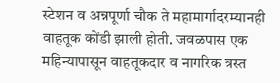स्टेशन व अन्नपूर्णा चौक ते महामार्गादरम्यानही वाहतूक कोंडी झाली होती. जवळपास एक महिन्यापासून वाहतूकदार व नागरिक त्रस्त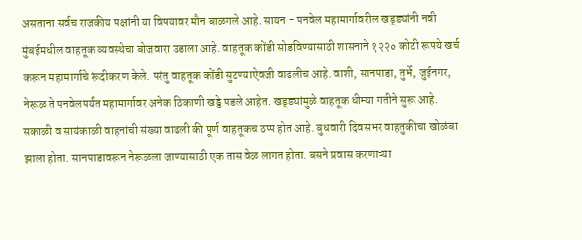असताना सर्वच राजकीय पक्षांनी या विषयावर मौन बाळगले आहे. सायन - पनवेल महामार्गावरील खड्ड्यांनी नवी मुंबईमधील वाहतूक व्यवस्थेचा बोजवारा उडाला आहे. वाहतूक कोंडी सोडविण्यासाठी शासनाने १२२० कोटी रूपये खर्च करून महामार्गाचे रूंदीकरण केले. परंतु वाहतूक कोंडी सुटण्याऐवजी वाढलीच आहे. वाशी, सानपाडा, तुर्भे, जुईनगर, नेरूळ ते पनवेलपर्यंत महामार्गावर अनेक ठिकाणी खड्डे पडले आहेत. खड्ड्यांमुळे वाहतूक धीम्या गतीने सुरू आहे. सकाळी व सायंकाळी वाहनांची संख्या वाढली की पूर्ण वाहतूकच ठप्प होत आहे. बुधवारी दिवसभर वाहतुकीचा खोळंबा झाला होता. सानपाडावरून नेरूळला जाण्यासाठी एक तास वेळ लागत होता. बसने प्रवास करणाऱ्या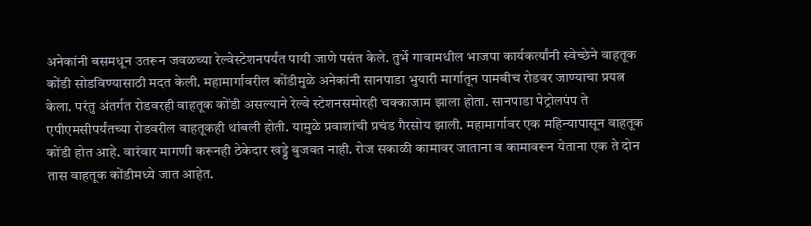अनेकांनी बसमधून उतरून जवळच्या रेल्वेस्टेशनपर्यंत पायी जाणे पसंत केले. तुर्भे गावामधील भाजपा कार्यकर्त्यांनी स्वेच्छेने वाहतूक कोंडी सोडविण्यासाठी मदत केली. महामार्गावरील कोंडीमुळे अनेकांनी सानपाडा भुयारी मार्गातून पामबीच रोडवर जाण्याचा प्रयत्न केला. परंतु अंतर्गत रोडवरही वाहतूक कोंडी असल्याने रेल्वे स्टेशनसमोरही चक्काजाम झाला होता. सानपाडा पेट्रोलपंप ते एपीएमसीपर्यंतच्या रोडवरील वाहतूकही थांबली होती. यामुळे प्रवाशांची प्रचंड गैरसोय झाली. महामार्गावर एक महिन्यापासून वाहतूक कोंडी होत आहे. वारंवार मागणी करूनही ठेकेदार खड्डे बुजवत नाही. रोज सकाळी कामावर जाताना व कामावरून येताना एक ते दोन तास वाहतूक कोंडीमध्ये जात आहेत.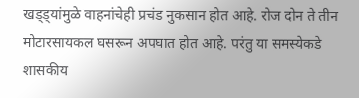खड्ड्यांमुळे वाहनांचेही प्रचंड नुकसान होत आहे. रोज दोन ते तीन मोटारसायकल घसरून अपघात होत आहे. परंतु या समस्येकडे शासकीय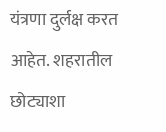यंत्रणा दुर्लक्ष करत आहेत. शहरातील छोट्याशा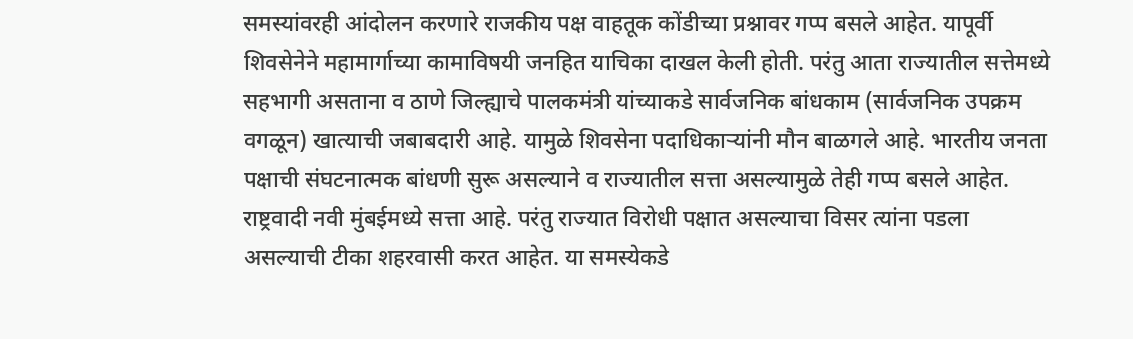समस्यांवरही आंदोलन करणारे राजकीय पक्ष वाहतूक कोंडीच्या प्रश्नावर गप्प बसले आहेत. यापूर्वी शिवसेनेने महामार्गाच्या कामाविषयी जनहित याचिका दाखल केली होती. परंतु आता राज्यातील सत्तेमध्ये सहभागी असताना व ठाणे जिल्ह्याचे पालकमंत्री यांच्याकडे सार्वजनिक बांधकाम (सार्वजनिक उपक्रम वगळून) खात्याची जबाबदारी आहे. यामुळे शिवसेना पदाधिकाऱ्यांनी मौन बाळगले आहे. भारतीय जनता पक्षाची संघटनात्मक बांधणी सुरू असल्याने व राज्यातील सत्ता असल्यामुळे तेही गप्प बसले आहेत. राष्ट्रवादी नवी मुंबईमध्ये सत्ता आहे. परंतु राज्यात विरोधी पक्षात असल्याचा विसर त्यांना पडला असल्याची टीका शहरवासी करत आहेत. या समस्येकडे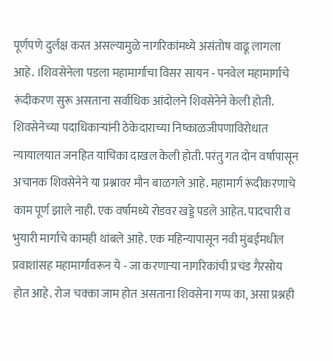पूर्णपणे दुर्लक्ष करत असल्यामुळे नागरिकांमध्ये असंतोष वाढू लागला आहे. ।शिवसेनेला पडला महामार्गाचा विसर सायन - पनवेल महामार्गाचे रूंदीकरण सुरू असताना सर्वाधिक आंदोलने शिवसेनेने केली होती. शिवसेनेच्या पदाधिकाऱ्यांनी ठेकेदाराच्या निष्काळजीपणाविरोधात न्यायालयात जनहित याचिका दाखल केली होती. परंतु गत दोन वर्षापासून अचानक शिवसेनेने या प्रश्नावर मौन बाळगले आहे. महामार्ग रूंदीकरणाचे काम पूर्ण झाले नाही. एक वर्षामध्ये रोडवर खड्डे पडले आहेत. पादचारी व भुयारी मार्गांचे कामही थांबले आहे. एक महिन्यापासून नवी मुंबईमधील प्रवाशांसह महामार्गावरून ये - जा करणाऱ्या नागरिकांची प्रचंड गैरसोय होत आहे. रोज चक्का जाम होत असताना शिवसेना गप्प का, असा प्रश्नही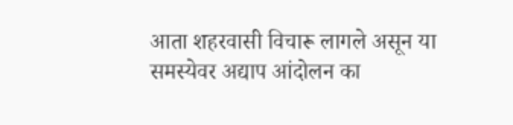आता शहरवासी विचारू लागले असून या समस्येवर अद्याप आंदोलन का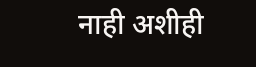नाही अशीही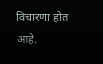विचारणा होत आहे.